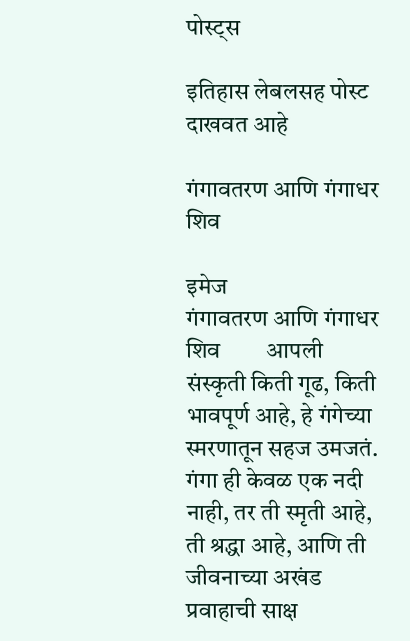पोस्ट्स

इतिहास लेबलसह पोस्ट दाखवत आहे

गंगावतरण आणि गंगाधर शिव

इमेज
गंगावतरण आणि गंगाधर शिव        आपली संस्कृती किती गूढ, किती भावपूर्ण आहे, हे गंगेच्या स्मरणातून सहज उमजतं. गंगा ही केवळ एक नदी नाही, तर ती स्मृती आहे, ती श्रद्धा आहे, आणि ती जीवनाच्या अखंड प्रवाहाची साक्ष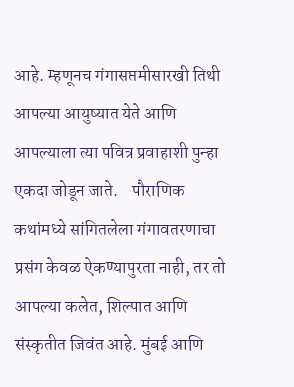आहे. म्हणूनच गंगासप्तमीसारखी तिथी आपल्या आयुष्यात येते आणि आपल्याला त्या पवित्र प्रवाहाशी पुन्हा एकदा जोडून जाते.    पौराणिक कथांमध्ये सांगितलेला गंगावतरणाचा प्रसंग केवळ ऐकण्यापुरता नाही, तर तो आपल्या कलेत, शिल्पात आणि संस्कृतीत जिवंत आहे. मुंबई आणि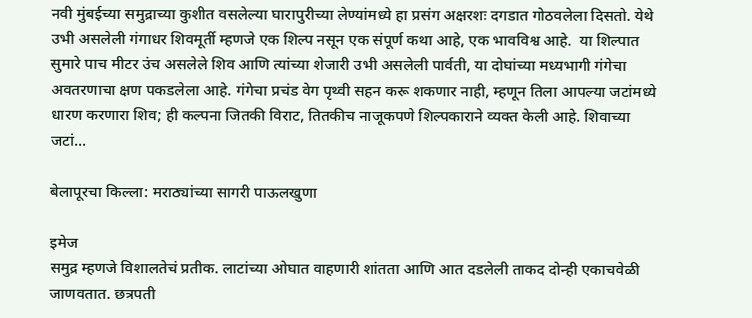नवी मुंबईच्या समुद्राच्या कुशीत वसलेल्या घारापुरीच्या लेण्यांमध्ये हा प्रसंग अक्षरशः दगडात गोठवलेला दिसतो. येथे उभी असलेली गंगाधर शिवमूर्ती म्हणजे एक शिल्प नसून एक संपूर्ण कथा आहे, एक भावविश्व आहे.  या शिल्पात सुमारे पाच मीटर उंच असलेले शिव आणि त्यांच्या शेजारी उभी असलेली पार्वती, या दोघांच्या मध्यभागी गंगेचा अवतरणाचा क्षण पकडलेला आहे. गंगेचा प्रचंड वेग पृथ्वी सहन करू शकणार नाही, म्हणून तिला आपल्या जटांमध्ये धारण करणारा शिव; ही कल्पना जितकी विराट, तितकीच नाजूकपणे शिल्पकाराने व्यक्त केली आहे. शिवाच्या जटां...

बेलापूरचा किल्ला: मराठ्यांच्या सागरी पाऊलखुणा

इमेज
समुद्र म्हणजे विशालतेचं प्रतीक. लाटांच्या ओघात वाहणारी शांतता आणि आत दडलेली ताकद दोन्ही एकाचवेळी जाणवतात. छत्रपती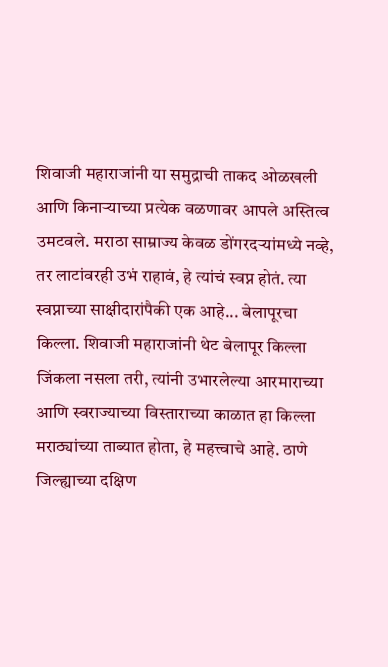शिवाजी महाराजांनी या समुद्राची ताकद ओळखली आणि किनाऱ्याच्या प्रत्येक वळणावर आपले अस्तित्व उमटवले. मराठा साम्राज्य केवळ डोंगरदऱ्यांमध्ये नव्हे, तर लाटांवरही उभं राहावं, हे त्यांचं स्वप्न होतं. त्या स्वप्नाच्या साक्षीदारांपैकी एक आहे... बेलापूरचा किल्ला. शिवाजी महाराजांनी थेट बेलापूर किल्ला जिंकला नसला तरी, त्यांनी उभारलेल्या आरमाराच्या आणि स्वराज्याच्या विस्ताराच्या काळात हा किल्ला मराठ्यांच्या ताब्यात होता, हे महत्त्वाचे आहे. ठाणे जिल्ह्याच्या दक्षिण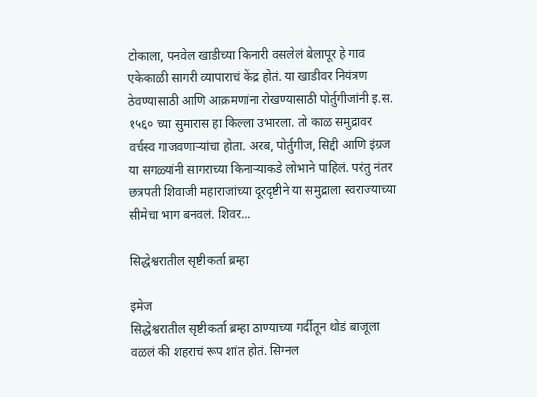टोकाला, पनवेल खाडीच्या किनारी वसलेलं बेलापूर हे गाव एकेकाळी सागरी व्यापाराचं केंद्र होतं. या खाडीवर नियंत्रण ठेवण्यासाठी आणि आक्रमणांना रोखण्यासाठी पोर्तुगीजांनी इ.स. १५६० च्या सुमारास हा किल्ला उभारला. तो काळ समुद्रावर वर्चस्व गाजवणाऱ्यांचा होता. अरब, पोर्तुगीज, सिद्दी आणि इंग्रज या सगळ्यांनी सागराच्या किनाऱ्याकडे लोभाने पाहिलं. परंतु नंतर छत्रपती शिवाजी महाराजांच्या दूरदृष्टीने या समुद्राला स्वराज्याच्या सीमेचा भाग बनवलं. शिवर...

सिद्धेश्वरातील सृष्टीकर्ता ब्रम्हा

इमेज
सिद्धेश्वरातील सृष्टीकर्ता ब्रम्हा ठाण्याच्या गर्दीतून थोडं बाजूला वळलं की शहराचं रूप शांत होतं. सिग्नल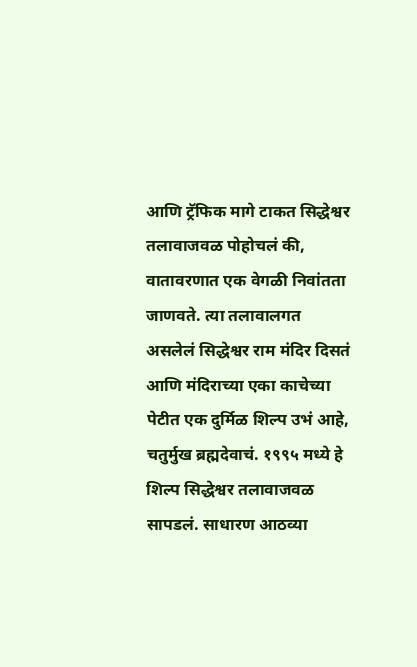आणि ट्रॅफिक मागे टाकत सिद्धेश्वर तलावाजवळ पोहोचलं की, वातावरणात एक वेगळी निवांतता जाणवते. त्या तलावालगत असलेलं सिद्धेश्वर राम मंदिर दिसतं आणि मंदिराच्या एका काचेच्या पेटीत एक दुर्मिळ शिल्प उभं आहे, चतुर्मुख ब्रह्मदेवाचं. १९९५ मध्ये हे शिल्प सिद्धेश्वर तलावाजवळ सापडलं. साधारण आठव्या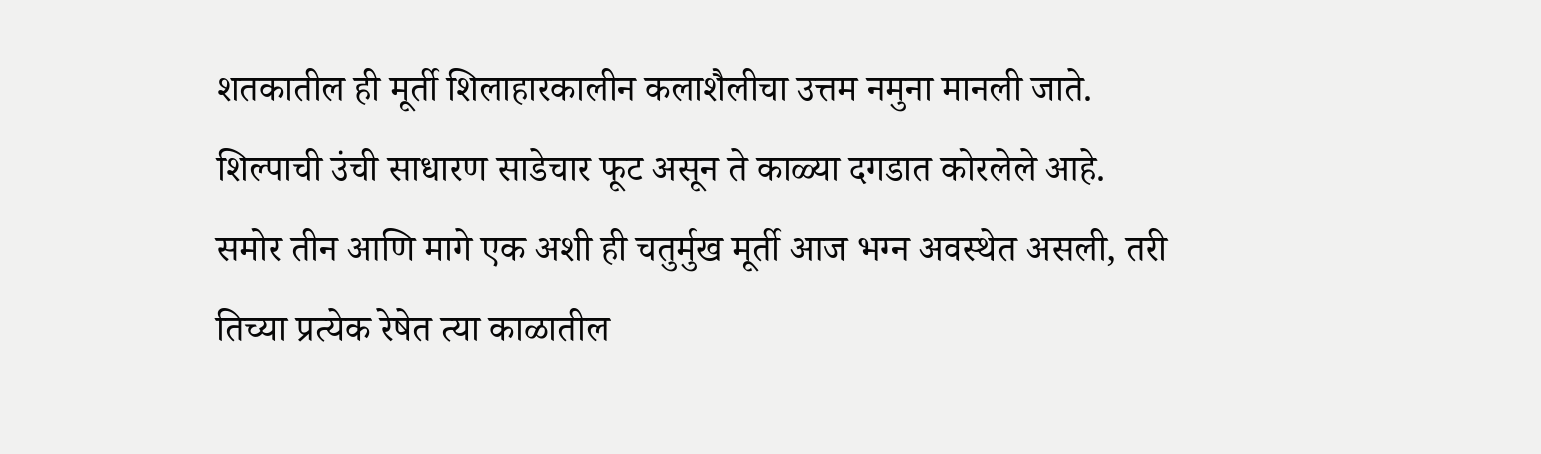शतकातील ही मूर्ती शिलाहारकालीन कलाशैलीचा उत्तम नमुना मानली जाते. शिल्पाची उंची साधारण साडेचार फूट असून ते काळ्या दगडात कोरलेले आहे. समोर तीन आणि मागे एक अशी ही चतुर्मुख मूर्ती आज भग्न अवस्थेत असली, तरी तिच्या प्रत्येक रेषेत त्या काळातील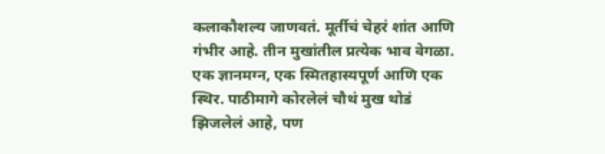कलाकौशल्य जाणवतं. मूर्तीचं चेहरं शांत आणि गंभीर आहे. तीन मुखांतील प्रत्येक भाव वेगळा. एक ज्ञानमग्न, एक स्मितहास्यपूर्ण आणि एक स्थिर. पाठीमागे कोरलेलं चौथं मुख थोडं झिजलेलं आहे, पण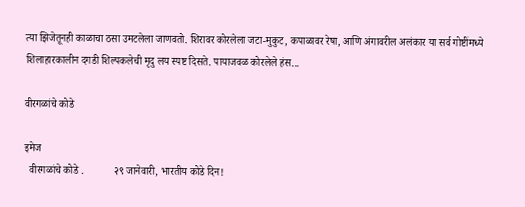त्या झिजेतूनही काळाचा ठसा उमटलेला जाणवतो. शिरावर कोरलेला जटा-मुकुट, कपाळावर रेषा, आणि अंगावरील अलंकार या सर्व गोष्टींमध्ये शिलाहारकालीन दगडी शिल्पकलेची मृदु लय स्पष्ट दिसते. पायाजवळ कोरलेले हंस...

वीरगळांचे कोडे

इमेज
  वीरगळांचे कोडे .            २९ जानेवारी, भारतीय कोडे दिन!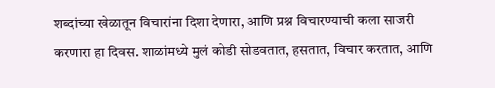शब्दांच्या खेळातून विचारांना दिशा देणारा, आणि प्रश्न विचारण्याची कला साजरी करणारा हा दिवस. शाळांमध्ये मुलं कोडी सोडवतात, हसतात, विचार करतात, आणि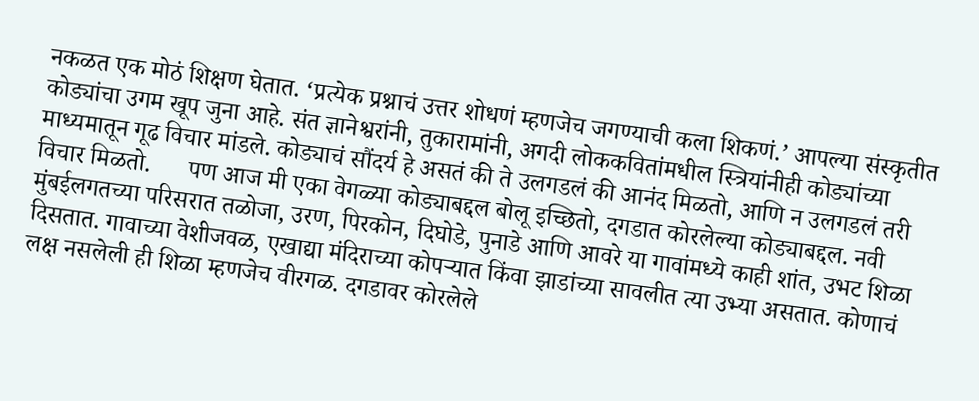नकळत एक मोठं शिक्षण घेतात. ‘प्रत्येक प्रश्नाचं उत्तर शोधणं म्हणजेच जगण्याची कला शिकणं.’ आपल्या संस्कृतीत कोड्यांचा उगम खूप जुना आहे. संत ज्ञानेश्वरांनी, तुकारामांनी, अगदी लोककवितांमधील स्त्रियांनीही कोड्यांच्या माध्यमातून गूढ विचार मांडले. कोड्याचं सौंदर्य हे असतं की ते उलगडलं की आनंद मिळतो, आणि न उलगडलं तरी विचार मिळतो.      पण आज मी एका वेगळ्या कोड्याबद्दल बोलू इच्छितो, दगडात कोरलेल्या कोड्याबद्दल. नवी मुंबईलगतच्या परिसरात तळोजा, उरण, पिरकोन, दिघोडे, पुनाडे आणि आवरे या गावांमध्ये काही शांत, उभट शिळा दिसतात. गावाच्या वेशीजवळ, एखाद्या मंदिराच्या कोपऱ्यात किंवा झाडांच्या सावलीत त्या उभ्या असतात. कोणाचं लक्ष नसलेली ही शिळा म्हणजेच वीरगळ. दगडावर कोरलेले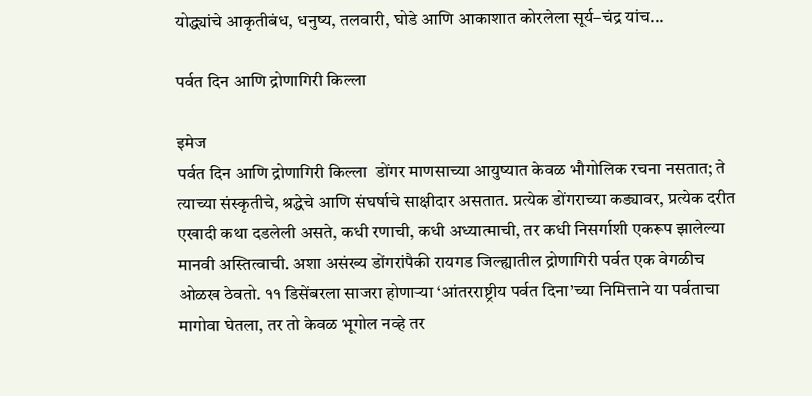योद्ध्यांचे आकृतीबंध, धनुष्य, तलवारी, घोडे आणि आकाशात कोरलेला सूर्य–चंद्र यांच...

पर्वत दिन आणि द्रोणागिरी किल्ला

इमेज
पर्वत दिन आणि द्रोणागिरी किल्ला  डोंगर माणसाच्या आयुष्यात केवळ भौगोलिक रचना नसतात; ते त्याच्या संस्कृतीचे, श्रद्धेचे आणि संघर्षाचे साक्षीदार असतात. प्रत्येक डोंगराच्या कड्यावर, प्रत्येक दरीत एखादी कथा दडलेली असते, कधी रणाची, कधी अध्यात्माची, तर कधी निसर्गाशी एकरूप झालेल्या मानवी अस्तित्वाची. अशा असंख्य डोंगरांपैकी रायगड जिल्ह्यातील द्रोणागिरी पर्वत एक वेगळीच ओळख ठेवतो. ११ डिसेंबरला साजरा होणाऱ्या ‘आंतरराष्ट्रीय पर्वत दिना’च्या निमित्ताने या पर्वताचा मागोवा घेतला, तर तो केवळ भूगोल नव्हे तर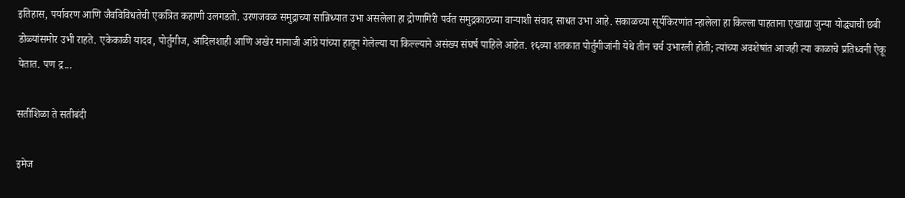इतिहास, पर्यावरण आणि जैवविविधतेची एकत्रित कहाणी उलगडतो. उरणजवळ समुद्राच्या सान्निध्यात उभा असलेला हा द्रोणागिरी पर्वत समुद्रकाठच्या वाऱ्याशी संवाद साधत उभा आहे. सकाळच्या सूर्यकिरणांत न्हालेला हा किल्ला पाहताना एखाद्या जुन्या योद्ध्याची छबी डोळ्यांसमोर उभी राहते. एकेकाळी यादव, पोर्तुगीज, आदिलशाही आणि अखेर मानाजी आंग्रे यांच्या हातून गेलेल्या या किल्ल्याने असंख्य संघर्ष पाहिले आहेत. १६व्या शतकात पोर्तुगीजांनी येथे तीन चर्च उभारली होती; त्यांच्या अवशेषांत आजही त्या काळाचे प्रतिध्वनी ऐकू येतात. पण द्र...

सतीशिळा ते सतीबंदी

इमेज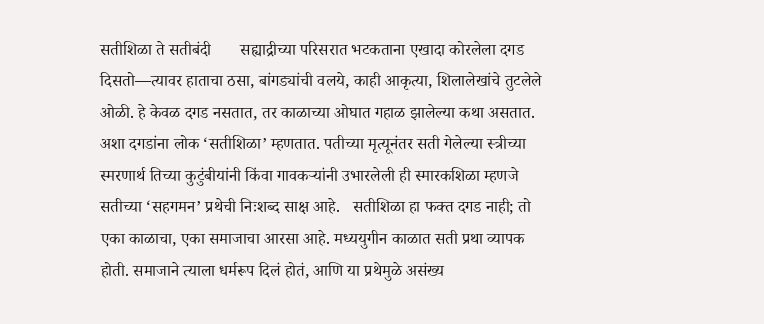सतीशिळा ते सतीबंदी       सह्याद्रीच्या परिसरात भटकताना एखादा कोरलेला दगड दिसतो—त्यावर हाताचा ठसा, बांगड्यांची वलये, काही आकृत्या, शिलालेखांचे तुटलेले ओळी. हे केवळ दगड नसतात, तर काळाच्या ओघात गहाळ झालेल्या कथा असतात. अशा दगडांना लोक ‘सतीशिळा’ म्हणतात. पतीच्या मृत्यूनंतर सती गेलेल्या स्त्रीच्या स्मरणार्थ तिच्या कुटुंबीयांनी किंवा गावकऱ्यांनी उभारलेली ही स्मारकशिळा म्हणजे सतीच्या ‘सहगमन’ प्रथेची निःशब्द साक्ष आहे.   सतीशिळा हा फक्त दगड नाही; तो एका काळाचा, एका समाजाचा आरसा आहे. मध्ययुगीन काळात सती प्रथा व्यापक होती. समाजाने त्याला धर्मरूप दिलं होतं, आणि या प्रथेमुळे असंख्य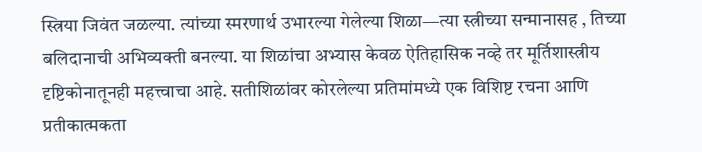स्त्रिया जिवंत जळल्या. त्यांच्या स्मरणार्थ उभारल्या गेलेल्या शिळा—त्या स्त्रीच्या सन्मानासह , तिच्या बलिदानाची अभिव्यक्ती बनल्या. या शिळांचा अभ्यास केवळ ऐतिहासिक नव्हे तर मूर्तिशास्त्रीय दृष्टिकोनातूनही महत्त्वाचा आहे. सतीशिळांवर कोरलेल्या प्रतिमांमध्ये एक विशिष्ट रचना आणि प्रतीकात्मकता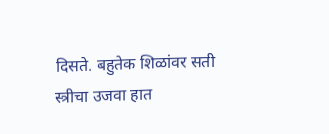दिसते. बहुतेक शिळांवर सती स्त्रीचा उजवा हात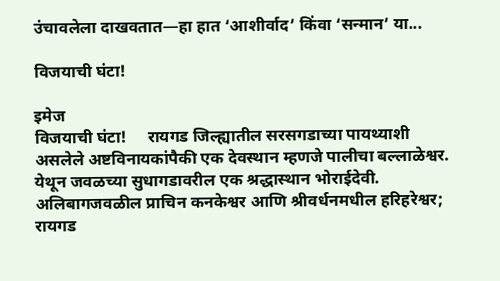उंचावलेला दाखवतात—हा हात ‘आशीर्वाद’ किंवा ‘सन्मान’ या...

विजयाची घंटा!

इमेज
विजयाची घंटा!     रायगड जिल्ह्यातील सरसगडाच्या पायथ्याशी असलेले अष्टविनायकांपैकी एक देवस्थान म्हणजे पालीचा बल्लाळेश्वर.  येथून जवळच्या सुधागडावरील एक श्रद्धास्थान भोराईदेवी.  अलिबागजवळील प्राचिन कनकेश्वर आणि श्रीवर्धनमधील हरिहरेश्वर; रायगड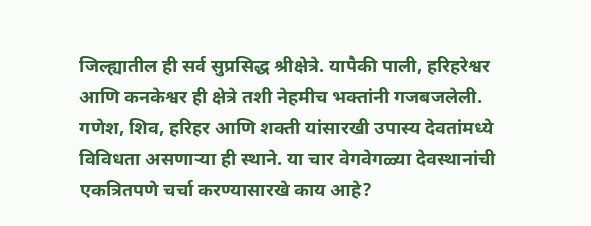जिल्ह्यातील ही सर्व सुप्रसिद्ध श्रीक्षेत्रे. यापैकी पाली, हरिहरेश्वर आणि कनकेश्वर ही क्षेत्रे तशी नेहमीच भक्तांनी गजबजलेली. गणेश, शिव, हरिहर आणि शक्ती यांसारखी उपास्य देवतांमध्ये विविधता असणाऱ्या ही स्थाने. या चार वेगवेगळ्या देवस्थानांची एकत्रितपणे चर्चा करण्यासारखे काय आहे?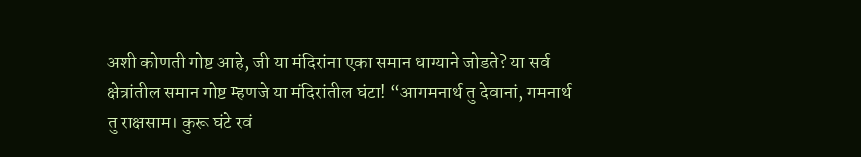अशी कोणती गोष्ट आहे, जी या मंदिरांना एका समान धाग्याने जोडते? या सर्व क्षेत्रांतील समान गोष्ट म्हणजे या मंदिरांतील घंटा! “आगमनार्थ तु देवानां, गमनार्थ तु राक्षसाम। कुरू घंटे रवं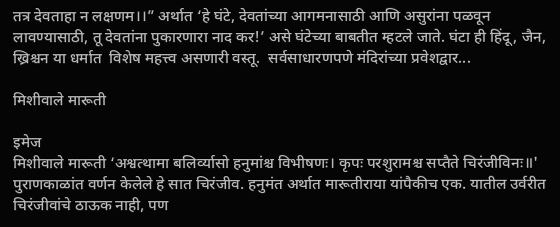तत्र देवताहा न लक्षणम।।” अर्थात ‘हे घंटे, देवतांच्या आगमनासाठी आणि असुरांना पळवून लावण्यासाठी, तू देवतांना पुकारणारा नाद कर!’ असे घंटेच्या बाबतीत म्हटले जाते. घंटा ही हिंदू, जैन, ख्रिश्चन या धर्मात  विशेष महत्त्व असणारी वस्तू.  सर्वसाधारणपणे मंदिरांच्या प्रवेशद्वार...

मिशीवाले मारूती

इमेज
मिशीवाले मारूती ‘अश्वत्थामा बलिर्व्यासो हनुमांश्च विभीषणः। कृपः परशुरामश्च सप्तैते चिरंजीविनः॥'        पुराणकाळांत वर्णन केलेले हे सात चिरंजीव. हनुमंत अर्थात मारूतीराया यांपैकीच एक. यातील उर्वरीत चिरंजीवांचे ठाऊक नाही, पण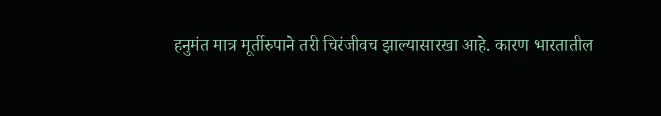हनुमंत मात्र मूर्तीरुपाने तरी चिरंजीवच झाल्यासारखा आहे. कारण भारतातील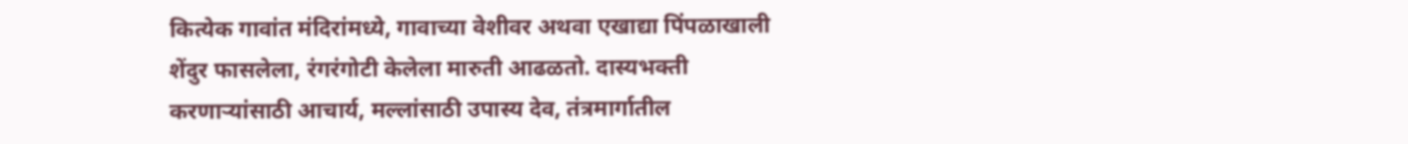कित्येक गावांत मंदिरांमध्ये, गावाच्या वेशीवर अथवा एखाद्या पिंपळाखाली शेंदुर फासलेला, रंगरंगोटी केलेला मारुती आढळतो. दास्यभक्ती करणाऱ्यांसाठी आचार्य, मल्लांसाठी उपास्य देव, तंत्रमार्गातील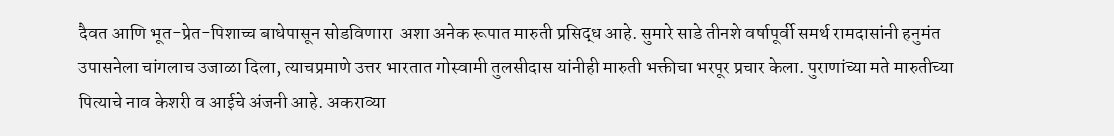दैवत आणि भूत-प्रेत-पिशाच्च बाधेपासून सोडविणारा  अशा अनेक रूपात मारुती प्रसिद्ध आहे. सुमारे साडे तीनशे वर्षापूर्वी समर्थ रामदासांनी हनुमंत उपासनेला चांगलाच उजाळा दिला, त्याचप्रमाणे उत्तर भारतात गोस्वामी तुलसीदास यांनीही मारुती भक्तीचा भरपूर प्रचार केला. पुराणांच्या मते मारुतीच्या पित्याचे नाव केशरी व आईचे अंजनी आहे. अकराव्या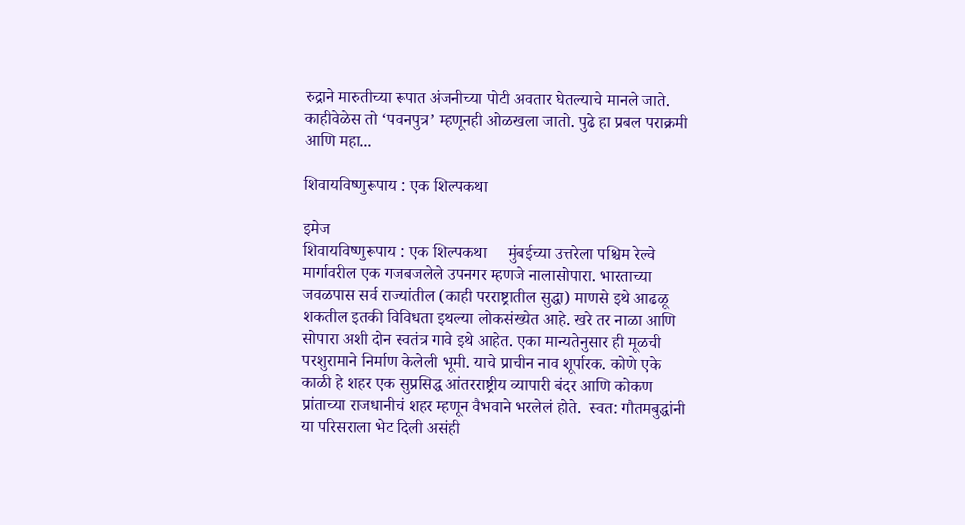रुद्राने मारुतीच्या रूपात अंजनीच्या पोटी अवतार घेतल्याचे मानले जाते. काहीवेळेस तो ‘पवनपुत्र’ म्हणूनही ओळखला जातो. पुढे हा प्रबल पराक्रमी आणि महा...

शिवायविष्णुरूपाय : एक शिल्पकथा

इमेज
शिवायविष्णुरूपाय : एक शिल्पकथा     मुंबईच्या उत्तरेला पश्चिम रेल्वे मार्गावरील एक गजबजलेले उपनगर म्हणजे नालासोपारा. भारताच्या जवळपास सर्व राज्यांतील (काही परराष्ट्रातील सुद्धा) माणसे इथे आढळू शकतील इतकी विविधता इथल्या लोकसंख्येत आहे. खरे तर नाळा आणि सोपारा अशी दोन स्वतंत्र गावे इथे आहेत. एका मान्यतेनुसार ही मूळची परशुरामाने निर्माण केलेली भूमी. याचे प्राचीन नाव शूर्पारक. कोणे एके काळी हे शहर एक सुप्रसिद्ध आंतरराष्ट्रीय व्यापारी बंदर आणि कोकण प्रांताच्या राजधानीचं शहर म्हणून वैभवाने भरलेलं होते.  स्वत: गौतमबुद्धांनी या परिसराला भेट दिली असंही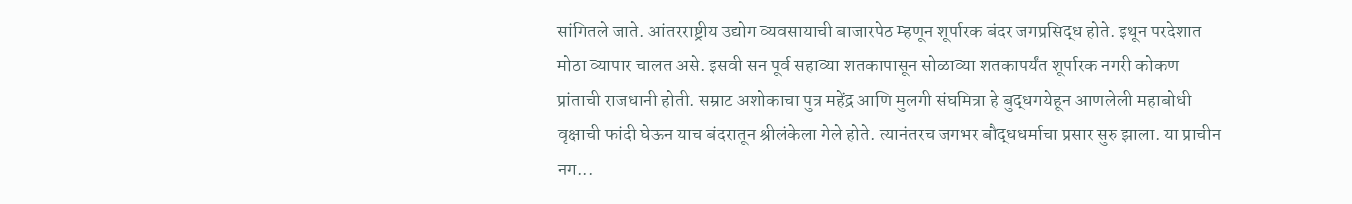सांगितले जाते. आंतरराष्ट्रीय उद्योग व्यवसायाची बाजारपेठ म्हणून शूर्पारक बंदर जगप्रसिद्ध होते. इथून परदेशात मोठा व्यापार चालत असे. इसवी सन पूर्व सहाव्या शतकापासून सोळाव्या शतकापर्यंत शूर्पारक नगरी कोकण प्रांताची राजधानी होती. सम्राट अशोकाचा पुत्र महेंद्र आणि मुलगी संघमित्रा हे बुद्धगयेहून आणलेली महाबोधी वृक्षाची फांदी घेऊन याच बंदरातून श्रीलंकेला गेले होते. त्यानंतरच जगभर बौद्धधर्माचा प्रसार सुरु झाला. या प्राचीन नग...